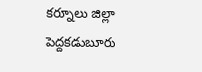కర్నూలు జిల్లా పెద్దకడుబూరు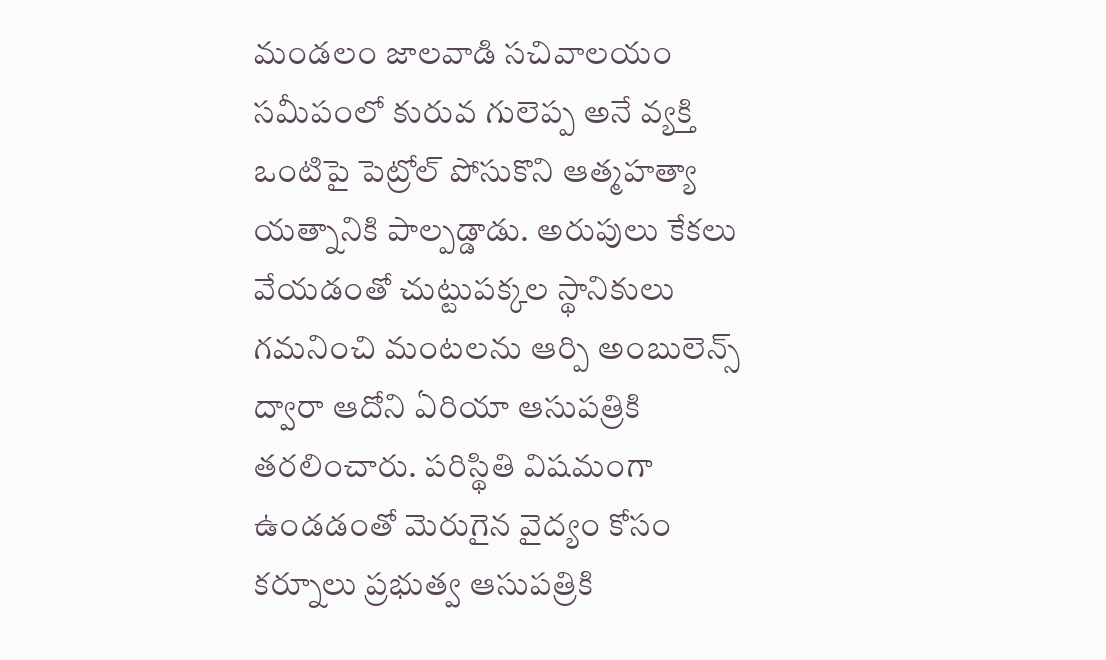మండలం జాలవాడి సచివాలయం సమీపంలో కురువ గులెప్ప అనే వ్యక్తి ఒంటిపై పెట్రోల్ పోసుకొని ఆత్మహత్యా యత్నానికి పాల్పడ్డాడు. అరుపులు కేకలు వేయడంతో చుట్టుపక్కల స్థానికులు గమనించి మంటలను ఆర్పి అంబులెన్స్ ద్వారా ఆదోని ఏరియా ఆసుపత్రికి తరలించారు. పరిస్థితి విషమంగా ఉండడంతో మెరుగైన వైద్యం కోసం కర్నూలు ప్రభుత్వ ఆసుపత్రికి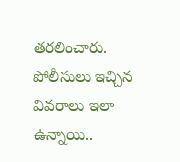తరలించారు. పోలీసులు ఇచ్చిన వివరాలు ఇలా ఉన్నాయి..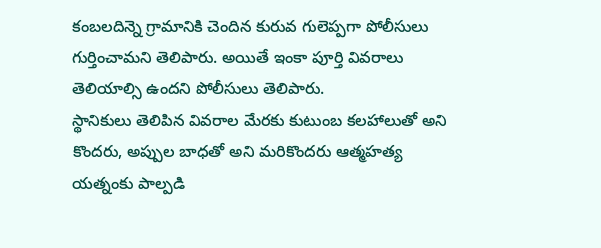కంబలదిన్నె గ్రామానికి చెందిన కురువ గులెప్పగా పోలీసులు గుర్తించామని తెలిపారు. అయితే ఇంకా పూర్తి వివరాలు తెలియాల్సి ఉందని పోలీసులు తెలిపారు.
స్థానికులు తెలిపిన వివరాల మేరకు కుటుంబ కలహాలుతో అని కొందరు, అప్పుల బాధతో అని మరికొందరు ఆత్మహత్య యత్నంకు పాల్పడి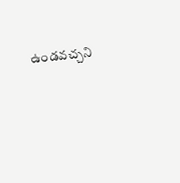ఉండవచ్చని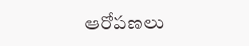ఆరోపణలు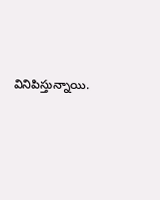వినిపిస్తున్నాయి.